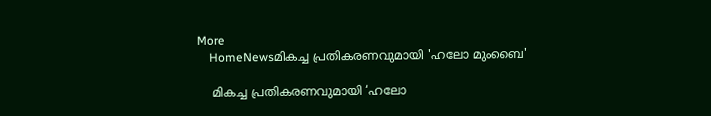More
    HomeNewsമികച്ച പ്രതികരണവുമായി 'ഹലോ മുംബൈ'

    മികച്ച പ്രതികരണവുമായി ‘ഹലോ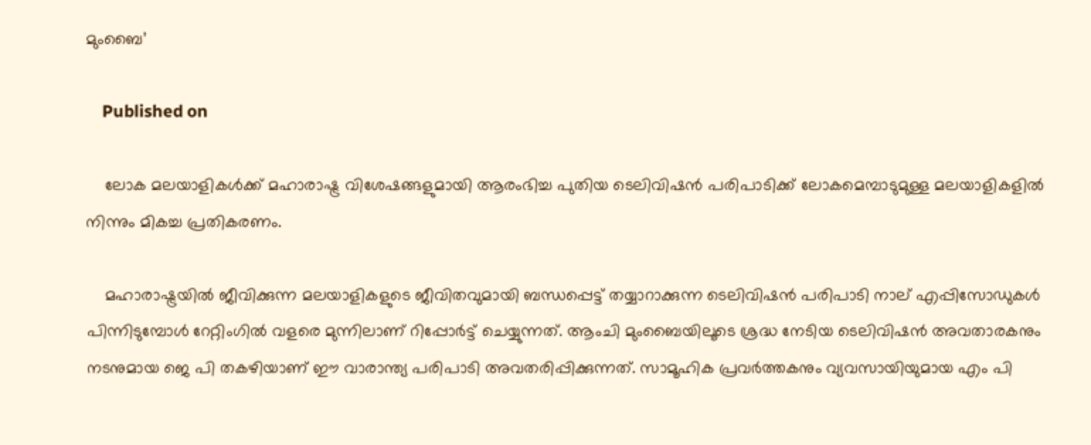മുംബൈ’

    Published on

    ലോക മലയാളികൾക്ക് മഹാരാഷ്ട്ര വിശേഷങ്ങളുമായി ആരംഭിച്ച പുതിയ ടെലിവിഷൻ പരിപാടിക്ക് ലോകമെമ്പാടുമുള്ള മലയാളികളിൽ നിന്നും മികച്ച പ്രതികരണം.

    മഹാരാഷ്ട്രയിൽ ജീവിക്കുന്ന മലയാളികളുടെ ജീവിതവുമായി ബന്ധപ്പെട്ട് തയ്യാറാക്കുന്ന ടെലിവിഷൻ പരിപാടി നാല് എപ്പിസോഡുകൾ പിന്നിടുമ്പോൾ റേറ്റിംഗിൽ വളരെ മുന്നിലാണ് റിപ്പോർട്ട് ചെയ്യുന്നത്. ആംചി മുംബൈയിലൂടെ ശ്രദ്ധ നേടിയ ടെലിവിഷൻ അവതാരകനും നടനുമായ ജെ പി തകഴിയാണ് ഈ വാരാന്ത്യ പരിപാടി അവതരിപ്പിക്കുന്നത്. സാമൂഹിക പ്രവർത്തകനും വ്യവസായിയുമായ എം പി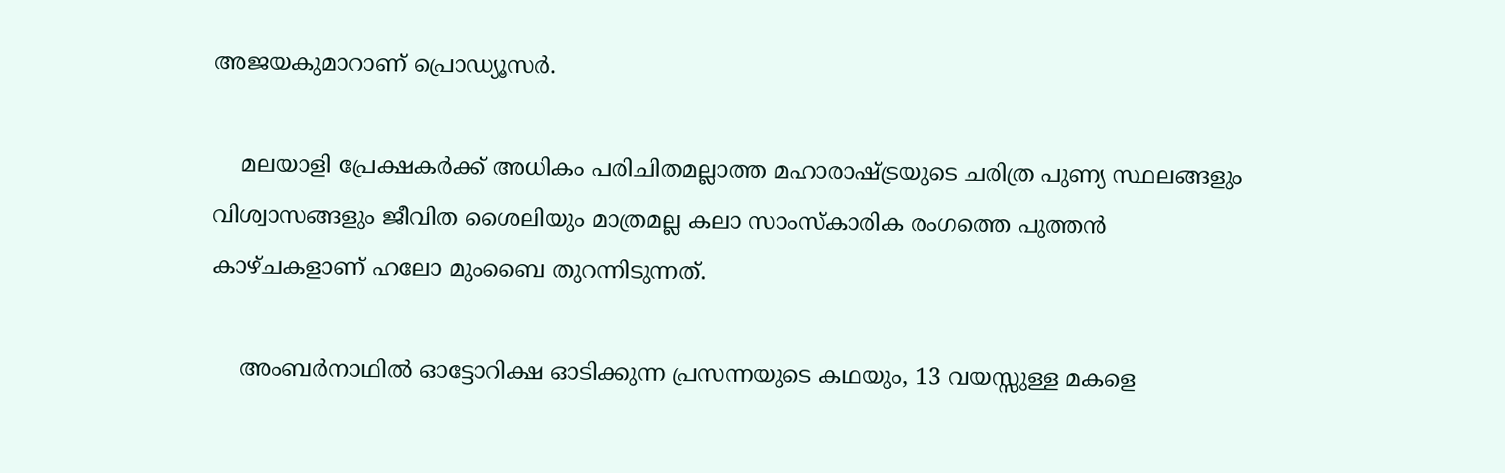അജയകുമാറാണ് പ്രൊഡ്യൂസർ.

    മലയാളി പ്രേക്ഷകർക്ക് അധികം പരിചിതമല്ലാത്ത മഹാരാഷ്ട്രയുടെ ചരിത്ര പുണ്യ സ്ഥലങ്ങളും വിശ്വാസങ്ങളും ജീവിത ശൈലിയും മാത്രമല്ല കലാ സാംസ്‌കാരിക രംഗത്തെ പുത്തൻ കാഴ്ചകളാണ് ഹലോ മുംബൈ തുറന്നിടുന്നത്.

    അംബർനാഥിൽ ഓട്ടോറിക്ഷ ഓടിക്കുന്ന പ്രസന്നയുടെ കഥയും, 13 വയസ്സുള്ള മകളെ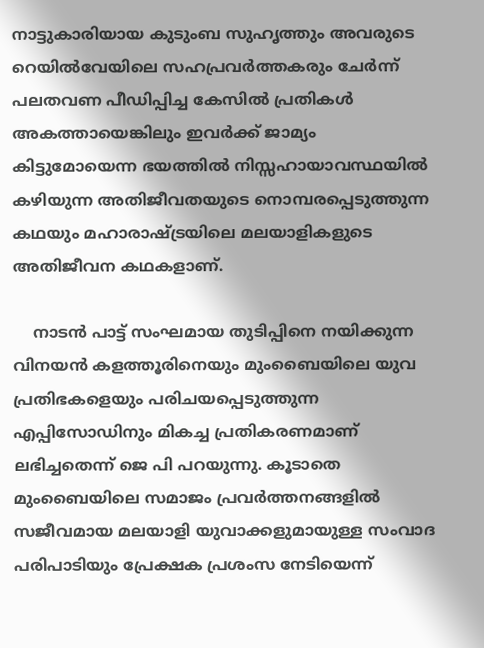നാട്ടുകാരിയായ കുടുംബ സുഹൃത്തും അവരുടെ റെയിൽവേയിലെ സഹപ്രവർത്തകരും ചേർന്ന് പലതവണ പീഡിപ്പിച്ച കേസിൽ പ്രതികൾ അകത്തായെങ്കിലും ഇവർക്ക് ജാമ്യം കിട്ടുമോയെന്ന ഭയത്തിൽ നിസ്സഹായാവസ്ഥയിൽ കഴിയുന്ന അതിജീവതയുടെ നൊമ്പരപ്പെടുത്തുന്ന കഥയും മഹാരാഷ്ട്രയിലെ മലയാളികളുടെ അതിജീവന കഥകളാണ്.

    നാടൻ പാട്ട് സംഘമായ തുടിപ്പിനെ നയിക്കുന്ന വിനയൻ കളത്തൂരിനെയും മുംബൈയിലെ യുവ പ്രതിഭകളെയും പരിചയപ്പെടുത്തുന്ന എപ്പിസോഡിനും മികച്ച പ്രതികരണമാണ് ലഭിച്ചതെന്ന് ജെ പി പറയുന്നു. കൂടാതെ മുംബൈയിലെ സമാജം പ്രവർത്തനങ്ങളിൽ സജീവമായ മലയാളി യുവാക്കളുമായുള്ള സംവാദ പരിപാടിയും പ്രേക്ഷക പ്രശംസ നേടിയെന്ന്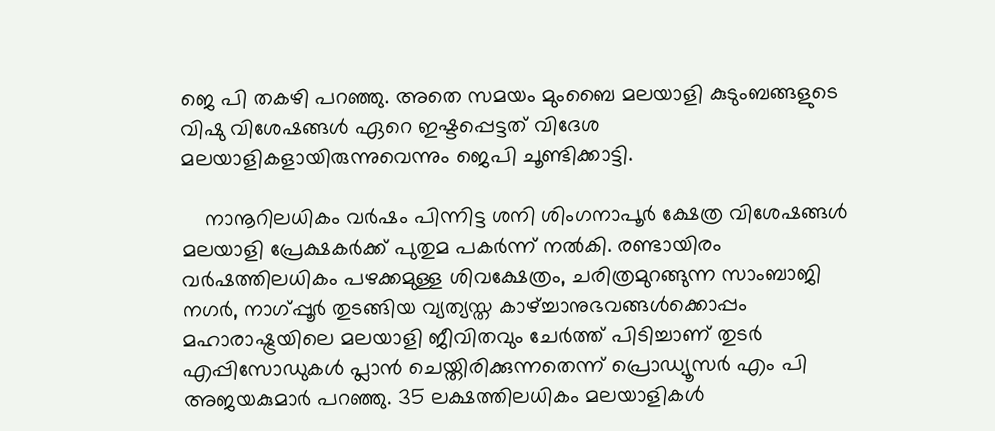ജെ പി തകഴി പറഞ്ഞു. അതെ സമയം മുംബൈ മലയാളി കുടുംബങ്ങളുടെ വിഷു വിശേഷങ്ങൾ ഏറെ ഇഷ്ടപ്പെട്ടത് വിദേശ മലയാളികളായിരുന്നുവെന്നും ജെപി ചൂണ്ടിക്കാട്ടി.

    നാനൂറിലധികം വർഷം പിന്നിട്ട ശനി ശിംഗനാപൂര്‍ ക്ഷേത്ര വിശേഷങ്ങൾ മലയാളി പ്രേക്ഷകർക്ക് പുതുമ പകർന്ന് നൽകി. രണ്ടായിരം വർഷത്തിലധികം പഴക്കമുള്ള ശിവക്ഷേത്രം, ചരിത്രമുറങ്ങുന്ന സാംബാജി നഗർ, നാഗ്പ്പൂർ തുടങ്ങിയ വ്യത്യസ്ത കാഴ്ച്ചാനുഭവങ്ങൾക്കൊപ്പം മഹാരാഷ്ട്രയിലെ മലയാളി ജീവിതവും ചേർത്ത് പിടിച്ചാണ് തുടർ എപ്പിസോഡുകൾ പ്ലാൻ ചെയ്തിരിക്കുന്നതെന്ന് പ്രൊഡ്യൂസർ എം പി അജയകുമാർ പറഞ്ഞു. 35 ലക്ഷത്തിലധികം മലയാളികൾ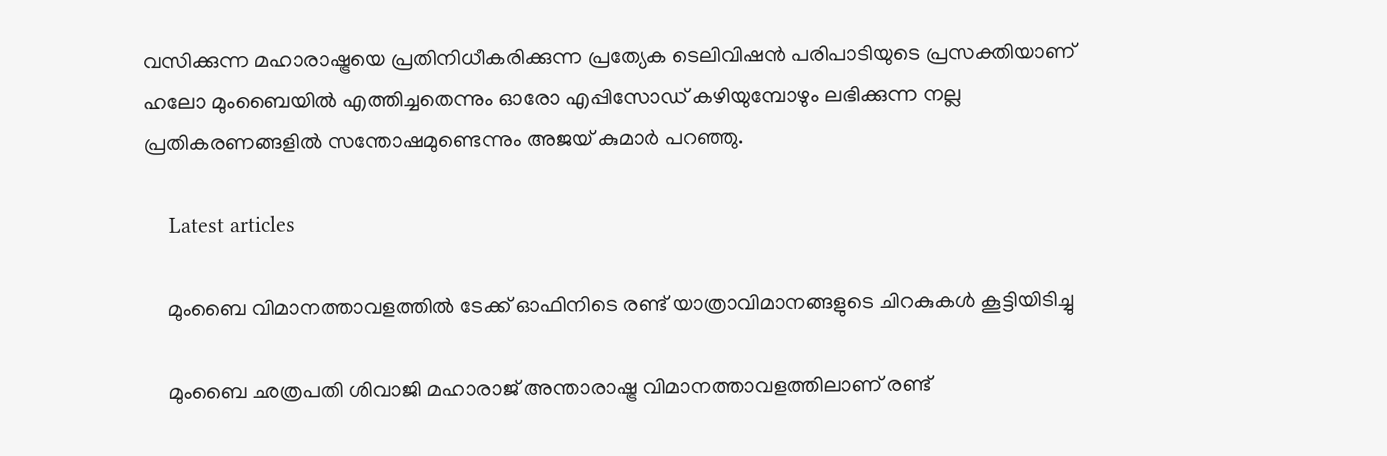വസിക്കുന്ന മഹാരാഷ്ട്രയെ പ്രതിനിധീകരിക്കുന്ന പ്രത്യേക ടെലിവിഷൻ പരിപാടിയുടെ പ്രസക്തിയാണ് ഹലോ മുംബൈയിൽ എത്തിച്ചതെന്നും ഓരോ എപ്പിസോഡ് കഴിയുമ്പോഴും ലഭിക്കുന്ന നല്ല പ്രതികരണങ്ങളിൽ സന്തോഷമുണ്ടെന്നും അജയ് കുമാർ പറഞ്ഞു.

    Latest articles

    മുംബൈ വിമാനത്താവളത്തിൽ ടേക്ക് ഓഫിനിടെ രണ്ട് യാത്രാവിമാനങ്ങളുടെ ചിറകുകൾ കൂട്ടിയിടിച്ചു

    മുംബൈ ഛത്രപതി ശിവാജി മഹാരാജ് അന്താരാഷ്ട്ര വിമാനത്താവളത്തിലാണ് രണ്ട്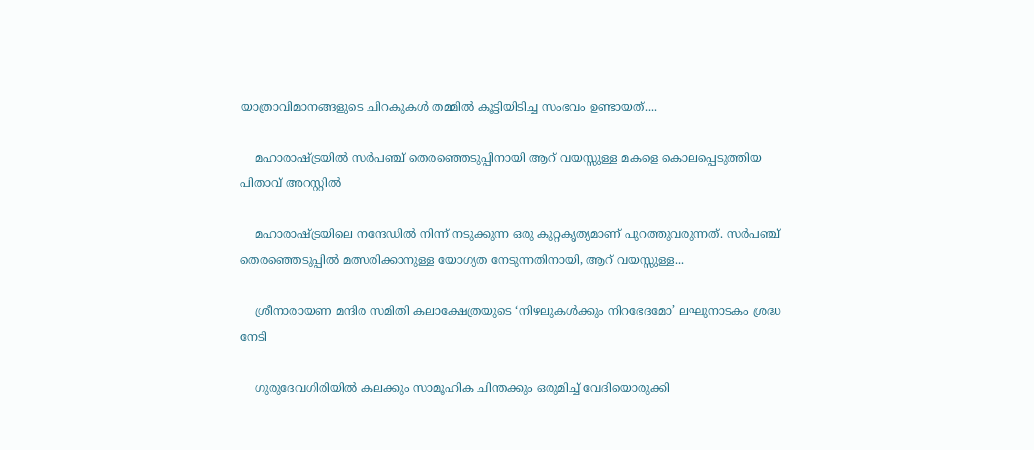യാത്രാവിമാനങ്ങളുടെ ചിറകുകൾ തമ്മിൽ കൂട്ടിയിടിച്ച സംഭവം ഉണ്ടായത്....

    മഹാരാഷ്ട്രയിൽ സർപഞ്ച് തെരഞ്ഞെടുപ്പിനായി ആറ് വയസ്സുള്ള മകളെ കൊലപ്പെടുത്തിയ പിതാവ് അറസ്റ്റിൽ

    മഹാരാഷ്ട്രയിലെ നന്ദേഡിൽ നിന്ന് നടുക്കുന്ന ഒരു കുറ്റകൃത്യമാണ് പുറത്തുവരുന്നത്. സർപഞ്ച് തെരഞ്ഞെടുപ്പിൽ മത്സരിക്കാനുള്ള യോഗ്യത നേടുന്നതിനായി, ആറ് വയസ്സുള്ള...

    ശ്രീനാരായണ മന്ദിര സമിതി കലാക്ഷേത്രയുടെ ‘നിഴലുകൾക്കും നിറഭേദമോ’ ലഘുനാടകം ശ്രദ്ധ നേടി

    ഗുരുദേവഗിരിയിൽ കലക്കും സാമൂഹിക ചിന്തക്കും ഒരുമിച്ച് വേദിയൊരുക്കി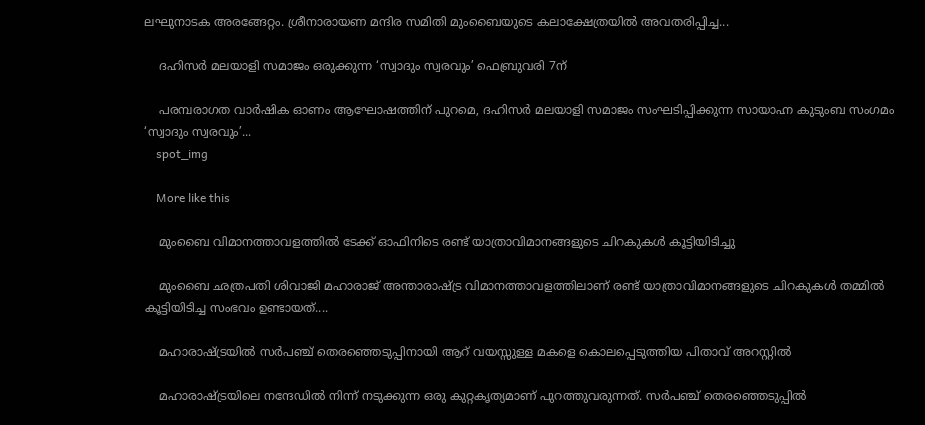ലഘുനാടക അരങ്ങേറ്റം. ശ്രീനാരായണ മന്ദിര സമിതി മുംബൈയുടെ കലാക്ഷേത്രയിൽ അവതരിപ്പിച്ച...

    ദഹിസര്‍ മലയാളി സമാജം ഒരുക്കുന്ന ‘സ്വാദും സ്വരവും’ ഫെബ്രുവരി 7ന്

    പരമ്പരാഗത വാർഷിക ഓണം ആഘോഷത്തിന് പുറമെ, ദഹിസര്‍ മലയാളി സമാജം സംഘടിപ്പിക്കുന്ന സായാഹ്ന കുടുംബ സംഗമം ‘സ്വാദും സ്വരവും’...
    spot_img

    More like this

    മുംബൈ വിമാനത്താവളത്തിൽ ടേക്ക് ഓഫിനിടെ രണ്ട് യാത്രാവിമാനങ്ങളുടെ ചിറകുകൾ കൂട്ടിയിടിച്ചു

    മുംബൈ ഛത്രപതി ശിവാജി മഹാരാജ് അന്താരാഷ്ട്ര വിമാനത്താവളത്തിലാണ് രണ്ട് യാത്രാവിമാനങ്ങളുടെ ചിറകുകൾ തമ്മിൽ കൂട്ടിയിടിച്ച സംഭവം ഉണ്ടായത്....

    മഹാരാഷ്ട്രയിൽ സർപഞ്ച് തെരഞ്ഞെടുപ്പിനായി ആറ് വയസ്സുള്ള മകളെ കൊലപ്പെടുത്തിയ പിതാവ് അറസ്റ്റിൽ

    മഹാരാഷ്ട്രയിലെ നന്ദേഡിൽ നിന്ന് നടുക്കുന്ന ഒരു കുറ്റകൃത്യമാണ് പുറത്തുവരുന്നത്. സർപഞ്ച് തെരഞ്ഞെടുപ്പിൽ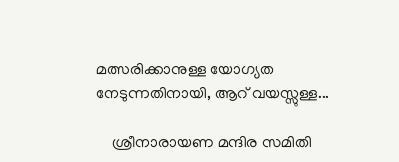മത്സരിക്കാനുള്ള യോഗ്യത നേടുന്നതിനായി, ആറ് വയസ്സുള്ള...

    ശ്രീനാരായണ മന്ദിര സമിതി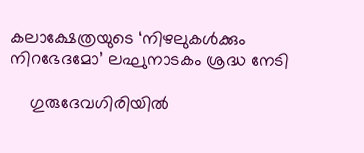കലാക്ഷേത്രയുടെ ‘നിഴലുകൾക്കും നിറഭേദമോ’ ലഘുനാടകം ശ്രദ്ധ നേടി

    ഗുരുദേവഗിരിയിൽ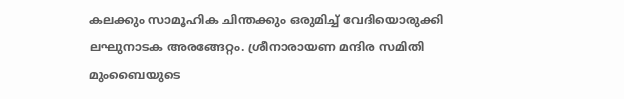കലക്കും സാമൂഹിക ചിന്തക്കും ഒരുമിച്ച് വേദിയൊരുക്കി ലഘുനാടക അരങ്ങേറ്റം. ശ്രീനാരായണ മന്ദിര സമിതി മുംബൈയുടെ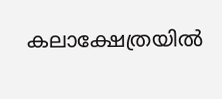കലാക്ഷേത്രയിൽ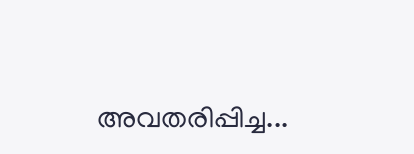അവതരിപ്പിച്ച...